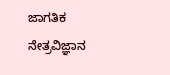ಜಾಗತಿಕ ನೇತ್ರವಿಜ್ಞಾನ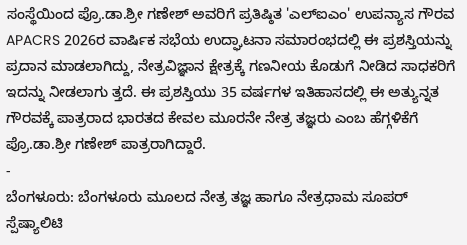ಸಂಸ್ಥೆಯಿಂದ ಪ್ರೊ.ಡಾ.ಶ್ರೀ ಗಣೇಶ್ ಅವರಿಗೆ ಪ್ರತಿಷ್ಠಿತ 'ಎಲ್ಐಎಂ' ಉಪನ್ಯಾಸ ಗೌರವ
APACRS 2026ರ ವಾರ್ಷಿಕ ಸಭೆಯ ಉದ್ಘಾಟನಾ ಸಮಾರಂಭದಲ್ಲಿ ಈ ಪ್ರಶಸ್ತಿಯನ್ನು ಪ್ರದಾನ ಮಾಡಲಾಗಿದ್ದು, ನೇತ್ರವಿಜ್ಞಾನ ಕ್ಷೇತ್ರಕ್ಕೆ ಗಣನೀಯ ಕೊಡುಗೆ ನೀಡಿದ ಸಾಧಕರಿಗೆ ಇದನ್ನು ನೀಡಲಾಗು ತ್ತದೆ. ಈ ಪ್ರಶಸ್ತಿಯು 35 ವರ್ಷಗಳ ಇತಿಹಾಸದಲ್ಲಿ ಈ ಅತ್ಯುನ್ನತ ಗೌರವಕ್ಕೆ ಪಾತ್ರರಾದ ಭಾರತದ ಕೇವಲ ಮೂರನೇ ನೇತ್ರ ತಜ್ಞರು ಎಂಬ ಹೆಗ್ಗಳಿಕೆಗೆ ಪ್ರೊ.ಡಾ.ಶ್ರೀ ಗಣೇಶ್ ಪಾತ್ರರಾಗಿದ್ದಾರೆ.
-
ಬೆಂಗಳೂರು: ಬೆಂಗಳೂರು ಮೂಲದ ನೇತ್ರ ತಜ್ಞ ಹಾಗೂ ನೇತ್ರಧಾಮ ಸೂಪರ್ ಸ್ಪೆಷ್ಯಾಲಿಟಿ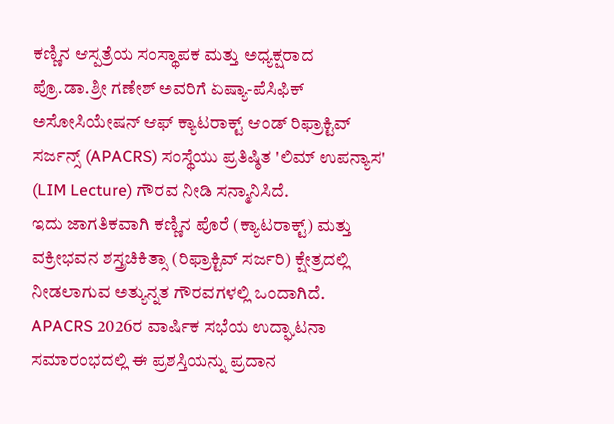ಕಣ್ಣಿನ ಆಸ್ಪತ್ರೆಯ ಸಂಸ್ಥಾಪಕ ಮತ್ತು ಅಧ್ಯಕ್ಷರಾದ ಪ್ರೊ.ಡಾ.ಶ್ರೀ ಗಣೇಶ್ ಅವರಿಗೆ ಏಷ್ಯಾ-ಪೆಸಿಫಿಕ್ ಅಸೋಸಿಯೇಷನ್ ಆಫ್ ಕ್ಯಾಟರಾಕ್ಟ್ ಆಂಡ್ ರಿಫ್ರಾಕ್ಟಿವ್ ಸರ್ಜನ್ಸ್ (APACRS) ಸಂಸ್ಥೆಯು ಪ್ರತಿಷ್ಠಿತ 'ಲಿಮ್ ಉಪನ್ಯಾಸ' (LIM Lecture) ಗೌರವ ನೀಡಿ ಸನ್ಮಾನಿಸಿದೆ.
ಇದು ಜಾಗತಿಕವಾಗಿ ಕಣ್ಣಿನ ಪೊರೆ (ಕ್ಯಾಟರಾಕ್ಟ್) ಮತ್ತು ವಕ್ರೀಭವನ ಶಸ್ತ್ರಚಿಕಿತ್ಸಾ (ರಿಫ್ರಾಕ್ಟಿವ್ ಸರ್ಜರಿ) ಕ್ಷೇತ್ರದಲ್ಲಿ ನೀಡಲಾಗುವ ಅತ್ಯುನ್ನತ ಗೌರವಗಳಲ್ಲಿ ಒಂದಾಗಿದೆ.
APACRS 2026ರ ವಾರ್ಷಿಕ ಸಭೆಯ ಉದ್ಘಾಟನಾ ಸಮಾರಂಭದಲ್ಲಿ ಈ ಪ್ರಶಸ್ತಿಯನ್ನು ಪ್ರದಾನ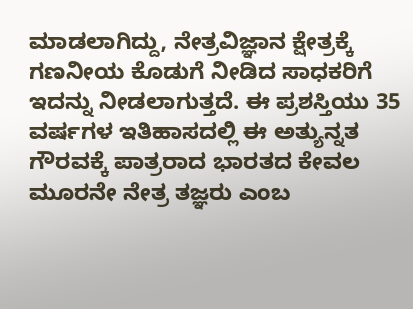ಮಾಡಲಾಗಿದ್ದು, ನೇತ್ರವಿಜ್ಞಾನ ಕ್ಷೇತ್ರಕ್ಕೆ ಗಣನೀಯ ಕೊಡುಗೆ ನೀಡಿದ ಸಾಧಕರಿಗೆ ಇದನ್ನು ನೀಡಲಾಗುತ್ತದೆ. ಈ ಪ್ರಶಸ್ತಿಯು 35 ವರ್ಷಗಳ ಇತಿಹಾಸದಲ್ಲಿ ಈ ಅತ್ಯುನ್ನತ ಗೌರವಕ್ಕೆ ಪಾತ್ರರಾದ ಭಾರತದ ಕೇವಲ ಮೂರನೇ ನೇತ್ರ ತಜ್ಞರು ಎಂಬ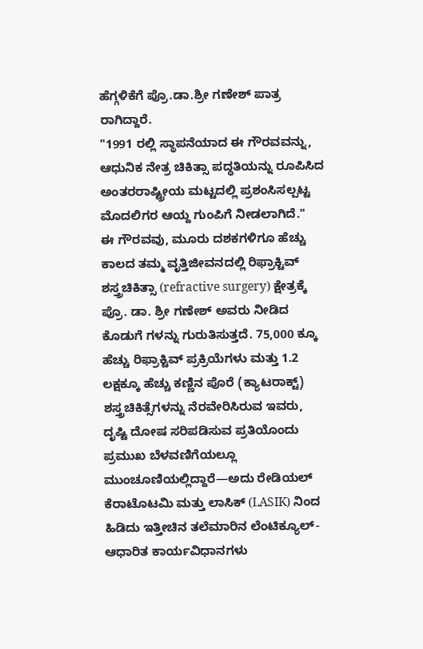ಹೆಗ್ಗಳಿಕೆಗೆ ಪ್ರೊ.ಡಾ.ಶ್ರೀ ಗಣೇಶ್ ಪಾತ್ರ ರಾಗಿದ್ದಾರೆ.
"1991 ರಲ್ಲಿ ಸ್ಥಾಪನೆಯಾದ ಈ ಗೌರವವನ್ನು, ಆಧುನಿಕ ನೇತ್ರ ಚಿಕಿತ್ಸಾ ಪದ್ಧತಿಯನ್ನು ರೂಪಿಸಿದ ಅಂತರರಾಷ್ಟ್ರೀಯ ಮಟ್ಟದಲ್ಲಿ ಪ್ರಶಂಸಿಸಲ್ಪಟ್ಟ ಮೊದಲಿಗರ ಆಯ್ದ ಗುಂಪಿಗೆ ನೀಡಲಾಗಿದೆ."
ಈ ಗೌರವವು, ಮೂರು ದಶಕಗಳಿಗೂ ಹೆಚ್ಚು ಕಾಲದ ತಮ್ಮ ವೃತ್ತಿಜೀವನದಲ್ಲಿ ರಿಫ್ರಾಕ್ಟಿವ್ ಶಸ್ತ್ರಚಿಕಿತ್ಸಾ (refractive surgery) ಕ್ಷೇತ್ರಕ್ಕೆ ಪ್ರೊ. ಡಾ. ಶ್ರೀ ಗಣೇಶ್ ಅವರು ನೀಡಿದ ಕೊಡುಗೆ ಗಳನ್ನು ಗುರುತಿಸುತ್ತದೆ. 75,000 ಕ್ಕೂ ಹೆಚ್ಚು ರಿಫ್ರಾಕ್ಟಿವ್ ಪ್ರಕ್ರಿಯೆಗಳು ಮತ್ತು 1.2 ಲಕ್ಷಕ್ಕೂ ಹೆಚ್ಚು ಕಣ್ಣಿನ ಪೊರೆ (ಕ್ಯಾಟರಾಕ್ಟ್) ಶಸ್ತ್ರಚಿಕಿತ್ಸೆಗಳನ್ನು ನೆರವೇರಿಸಿರುವ ಇವರು, ದೃಷ್ಟಿ ದೋಷ ಸರಿಪಡಿಸುವ ಪ್ರತಿಯೊಂದು ಪ್ರಮುಖ ಬೆಳವಣಿಗೆಯಲ್ಲೂ ಮುಂಚೂಣಿಯಲ್ಲಿದ್ದಾರೆ—ಅದು ರೇಡಿಯಲ್ ಕೆರಾಟೊಟಮಿ ಮತ್ತು ಲಾಸಿಕ್ (LASIK) ನಿಂದ ಹಿಡಿದು ಇತ್ತೀಚಿನ ತಲೆಮಾರಿನ ಲೆಂಟಿಕ್ಯೂಲ್-ಆಧಾರಿತ ಕಾರ್ಯವಿಧಾನಗಳು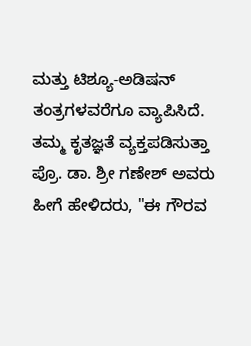ಮತ್ತು ಟಿಶ್ಯೂ-ಅಡಿಷನ್ ತಂತ್ರಗಳವರೆಗೂ ವ್ಯಾಪಿಸಿದೆ.
ತಮ್ಮ ಕೃತಜ್ಞತೆ ವ್ಯಕ್ತಪಡಿಸುತ್ತಾ ಪ್ರೊ. ಡಾ. ಶ್ರೀ ಗಣೇಶ್ ಅವರು ಹೀಗೆ ಹೇಳಿದರು, "ಈ ಗೌರವ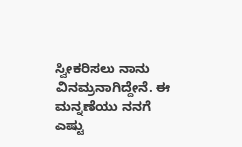ಸ್ವೀಕರಿಸಲು ನಾನು ವಿನಮ್ರನಾಗಿದ್ದೇನೆ. ಈ ಮನ್ನಣೆಯು ನನಗೆ ಎಷ್ಟು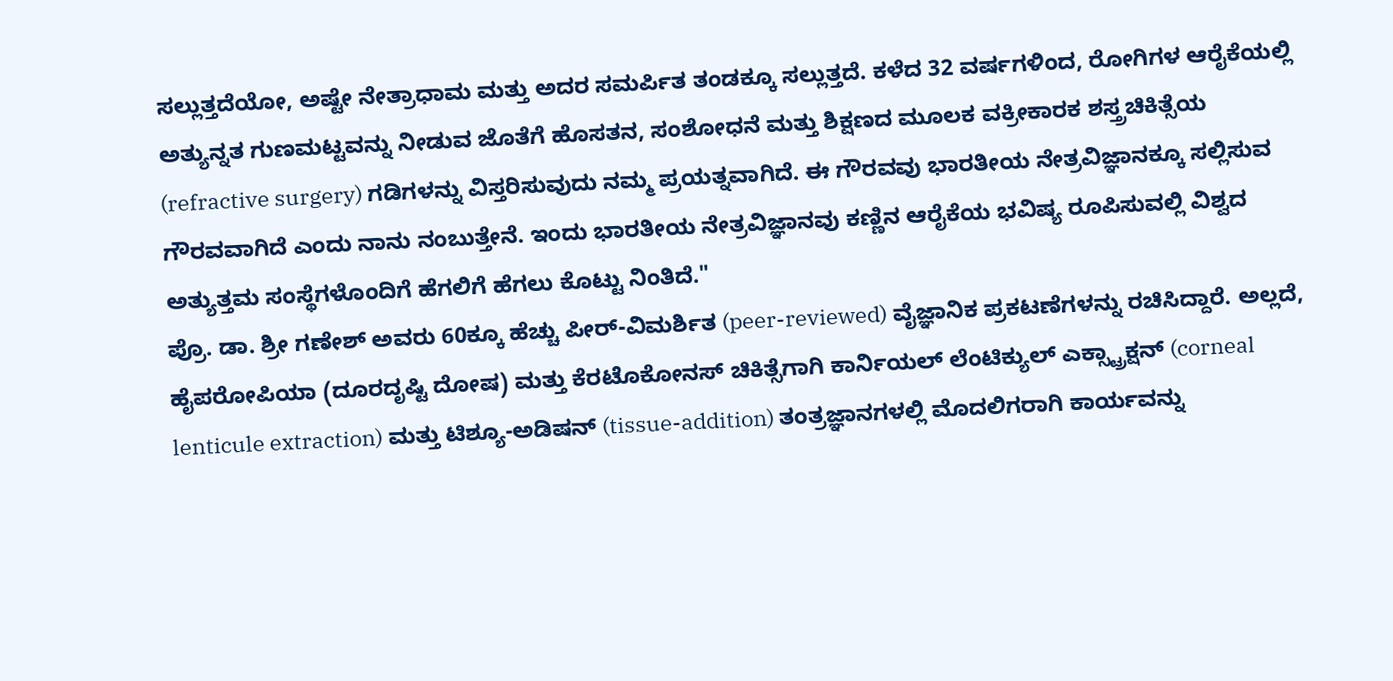ಸಲ್ಲುತ್ತದೆಯೋ, ಅಷ್ಟೇ ನೇತ್ರಾಧಾಮ ಮತ್ತು ಅದರ ಸಮರ್ಪಿತ ತಂಡಕ್ಕೂ ಸಲ್ಲುತ್ತದೆ. ಕಳೆದ 32 ವರ್ಷಗಳಿಂದ, ರೋಗಿಗಳ ಆರೈಕೆಯಲ್ಲಿ ಅತ್ಯುನ್ನತ ಗುಣಮಟ್ಟವನ್ನು ನೀಡುವ ಜೊತೆಗೆ ಹೊಸತನ, ಸಂಶೋಧನೆ ಮತ್ತು ಶಿಕ್ಷಣದ ಮೂಲಕ ವಕ್ರೀಕಾರಕ ಶಸ್ತ್ರಚಿಕಿತ್ಸೆಯ (refractive surgery) ಗಡಿಗಳನ್ನು ವಿಸ್ತರಿಸುವುದು ನಮ್ಮ ಪ್ರಯತ್ನವಾಗಿದೆ. ಈ ಗೌರವವು ಭಾರತೀಯ ನೇತ್ರವಿಜ್ಞಾನಕ್ಕೂ ಸಲ್ಲಿಸುವ ಗೌರವವಾಗಿದೆ ಎಂದು ನಾನು ನಂಬುತ್ತೇನೆ. ಇಂದು ಭಾರತೀಯ ನೇತ್ರವಿಜ್ಞಾನವು ಕಣ್ಣಿನ ಆರೈಕೆಯ ಭವಿಷ್ಯ ರೂಪಿಸುವಲ್ಲಿ ವಿಶ್ವದ ಅತ್ಯುತ್ತಮ ಸಂಸ್ಥೆಗಳೊಂದಿಗೆ ಹೆಗಲಿಗೆ ಹೆಗಲು ಕೊಟ್ಟು ನಿಂತಿದೆ."
ಪ್ರೊ. ಡಾ. ಶ್ರೀ ಗಣೇಶ್ ಅವರು 60ಕ್ಕೂ ಹೆಚ್ಚು ಪೀರ್-ವಿಮರ್ಶಿತ (peer-reviewed) ವೈಜ್ಞಾನಿಕ ಪ್ರಕಟಣೆಗಳನ್ನು ರಚಿಸಿದ್ದಾರೆ. ಅಲ್ಲದೆ, ಹೈಪರೋಪಿಯಾ (ದೂರದೃಷ್ಟಿ ದೋಷ) ಮತ್ತು ಕೆರಟೊಕೋನಸ್ ಚಿಕಿತ್ಸೆಗಾಗಿ ಕಾರ್ನಿಯಲ್ ಲೆಂಟಿಕ್ಯುಲ್ ಎಕ್ಸ್ಟ್ರಾಕ್ಷನ್ (corneal lenticule extraction) ಮತ್ತು ಟಿಶ್ಯೂ-ಅಡಿಷನ್ (tissue-addition) ತಂತ್ರಜ್ಞಾನಗಳಲ್ಲಿ ಮೊದಲಿಗರಾಗಿ ಕಾರ್ಯವನ್ನು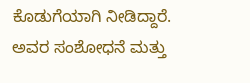ಕೊಡುಗೆಯಾಗಿ ನೀಡಿದ್ದಾರೆ. ಅವರ ಸಂಶೋಧನೆ ಮತ್ತು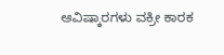ಆವಿಷ್ಕಾರಗಳು ವಕ್ರೀ ಕಾರಕ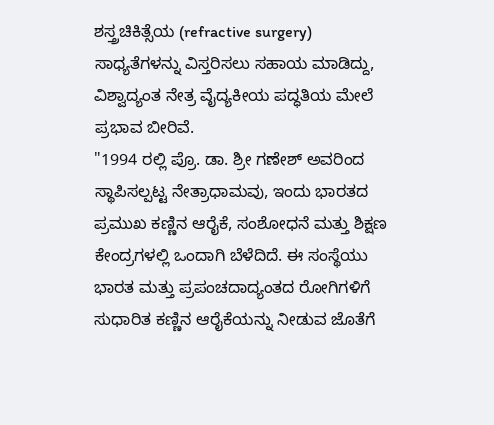ಶಸ್ತ್ರಚಿಕಿತ್ಸೆಯ (refractive surgery) ಸಾಧ್ಯತೆಗಳನ್ನು ವಿಸ್ತರಿಸಲು ಸಹಾಯ ಮಾಡಿದ್ದು, ವಿಶ್ವಾದ್ಯಂತ ನೇತ್ರ ವೈದ್ಯಕೀಯ ಪದ್ಧತಿಯ ಮೇಲೆ ಪ್ರಭಾವ ಬೀರಿವೆ.
"1994 ರಲ್ಲಿ ಪ್ರೊ. ಡಾ. ಶ್ರೀ ಗಣೇಶ್ ಅವರಿಂದ ಸ್ಥಾಪಿಸಲ್ಪಟ್ಟ ನೇತ್ರಾಧಾಮವು, ಇಂದು ಭಾರತದ ಪ್ರಮುಖ ಕಣ್ಣಿನ ಆರೈಕೆ, ಸಂಶೋಧನೆ ಮತ್ತು ಶಿಕ್ಷಣ ಕೇಂದ್ರಗಳಲ್ಲಿ ಒಂದಾಗಿ ಬೆಳೆದಿದೆ. ಈ ಸಂಸ್ಥೆಯು ಭಾರತ ಮತ್ತು ಪ್ರಪಂಚದಾದ್ಯಂತದ ರೋಗಿಗಳಿಗೆ ಸುಧಾರಿತ ಕಣ್ಣಿನ ಆರೈಕೆಯನ್ನು ನೀಡುವ ಜೊತೆಗೆ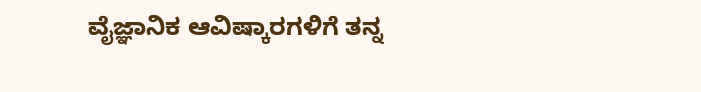ವೈಜ್ಞಾನಿಕ ಆವಿಷ್ಕಾರಗಳಿಗೆ ತನ್ನ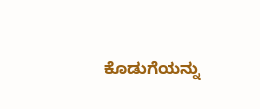ಕೊಡುಗೆಯನ್ನು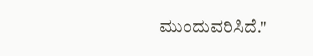ಮುಂದುವರಿಸಿದೆ."